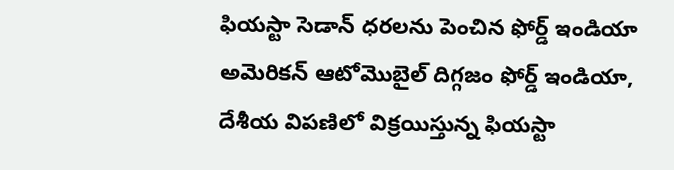ఫియస్టా సెడాన్ ధరలను పెంచిన ఫోర్డ్ ఇండియా
అమెరికన్ ఆటోమొబైల్ దిగ్గజం ఫోర్డ్ ఇండియా, దేశీయ విపణిలో విక్రయిస్తున్న ఫియస్టా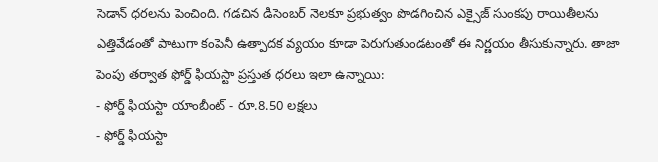సెడాన్ ధరలను పెంచింది. గడచిన డిసెంబర్ నెలకూ ప్రభుత్వం పొడగించిన ఎక్సైజ్ సుంకపు రాయితీలను ఎత్తివేడంతో పాటుగా కంపెనీ ఉత్పాదక వ్యయం కూడా పెరుగుతుండటంతో ఈ నిర్ణయం తీసుకున్నారు. తాజా పెంపు తర్వాత ఫోర్డ్ ఫియస్టా ప్రస్తుత ధరలు ఇలా ఉన్నాయి:
- ఫోర్డ్ ఫియస్టా యాంబీంట్ - రూ.8.50 లక్షలు
- ఫోర్డ్ ఫియస్టా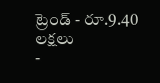ట్రెండ్ - రూ.9.40 లక్షలు
-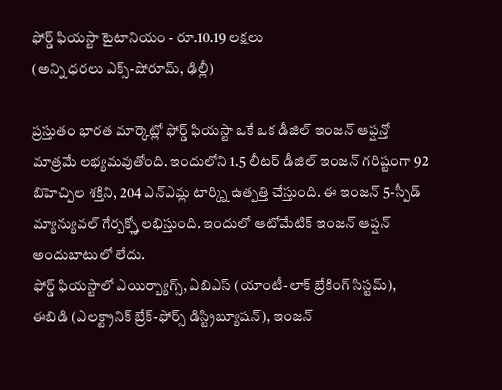ఫోర్డ్ ఫియస్టా టైటానియం - రూ.10.19 లక్షలు
(అన్ని ధరలు ఎక్స్-షోరూమ్, ఢిల్లీ)

ప్రస్తుతం భారత మార్కెట్లో ఫోర్డ్ ఫియస్టా ఒకే ఒక డీజిల్ ఇంజన్ ఆప్షన్తో మాత్రమే లభ్యమవుతోంది. ఇందులోని 1.5 లీటర్ డీజిల్ ఇంజన్ గరిష్టంగా 92 బిహెచ్పిల శక్తిని, 204 ఎన్ఎమ్ల టార్క్ని ఉత్పత్తి చేస్తుంది. ఈ ఇంజన్ 5-స్పీడ్ మ్యాన్యువల్ గేర్బక్స్తో లభిస్తుంది. ఇందులో ఆటోమేటిక్ ఇంజన్ ఆప్షన్ అందుబాటులో లేదు.
ఫోర్డ్ ఫియస్టాలో ఎయిర్బ్యాగ్స్, ఏబిఎస్ (యాంటీ-లాక్ బ్రేకింగ్ సిస్టమ్), ఈబిడి (ఎలక్ట్రానిక్ బ్రేక్-ఫోర్స్ డిస్ట్రిబ్యూషన్), ఇంజన్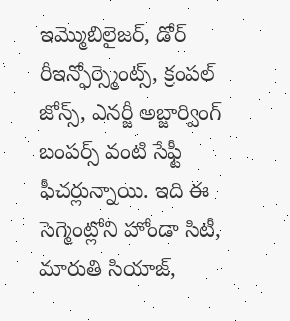ఇమ్మొబిలైజర్, డోర్ రీఇన్ఫోర్స్మెంట్స్, క్రంపల్ జోన్స్, ఎనర్జీ అబ్జార్వింగ్ బంపర్స్ వంటి సేఫ్టీ ఫీచర్లున్నాయి. ఇది ఈ సెగ్మెంట్లోని హోండా సిటీ, మారుతి సియాజ్,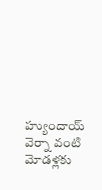హ్యుందాయ్ వెర్నా వంటి మోడళ్లకు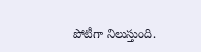పోటీగా నిలుస్తుంది.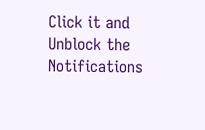Click it and Unblock the Notifications